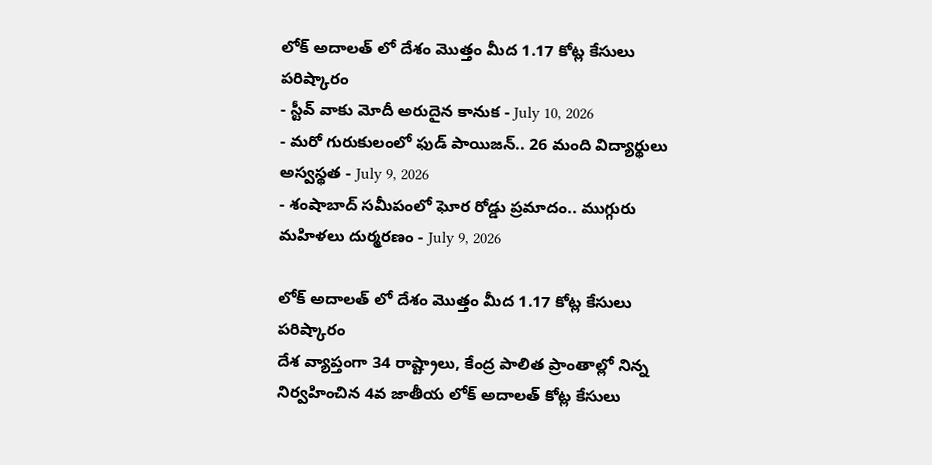లోక్ అదాలత్ లో దేశం మొత్తం మీద 1.17 కోట్ల కేసులు పరిష్కారం
- స్టీవ్ వాకు మోదీ అరుదైన కానుక - July 10, 2026
- మరో గురుకులంలో ఫుడ్ పాయిజన్.. 26 మంది విద్యార్థులు అస్వస్థత - July 9, 2026
- శంషాబాద్ సమీపంలో ఘోర రోడ్డు ప్రమాదం.. ముగ్గురు మహిళలు దుర్మరణం - July 9, 2026

లోక్ అదాలత్ లో దేశం మొత్తం మీద 1.17 కోట్ల కేసులు పరిష్కారం
దేశ వ్యాప్తంగా 34 రాష్ట్రాలు, కేంద్ర పాలిత ప్రాంతాల్లో నిన్న నిర్వహించిన 4వ జాతీయ లోక్ అదాలత్ కోట్ల కేసులు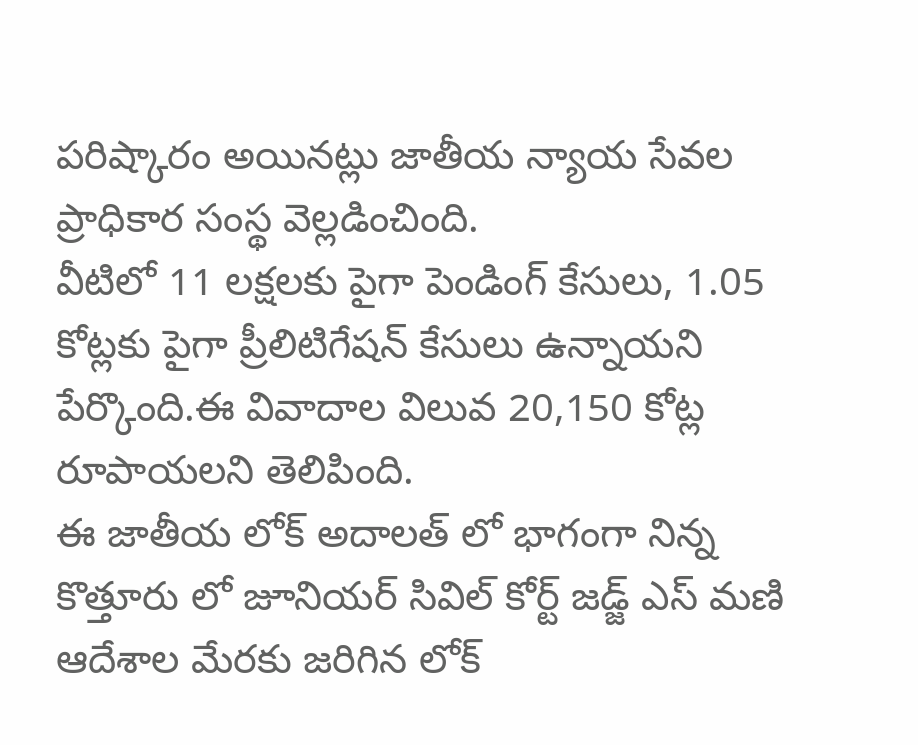పరిష్కారం అయినట్లు జాతీయ న్యాయ సేవల ప్రాధికార సంస్థ వెల్లడించింది.
వీటిలో 11 లక్షలకు పైగా పెండింగ్ కేసులు, 1.05 కోట్లకు పైగా ప్రీలిటిగేషన్ కేసులు ఉన్నాయని పేర్కొంది.ఈ వివాదాల విలువ 20,150 కోట్ల రూపాయలని తెలిపింది.
ఈ జాతీయ లోక్ అదాలత్ లో భాగంగా నిన్న కొత్తూరు లో జూనియర్ సివిల్ కోర్ట్ జడ్జ్ ఎస్ మణి ఆదేశాల మేరకు జరిగిన లోక్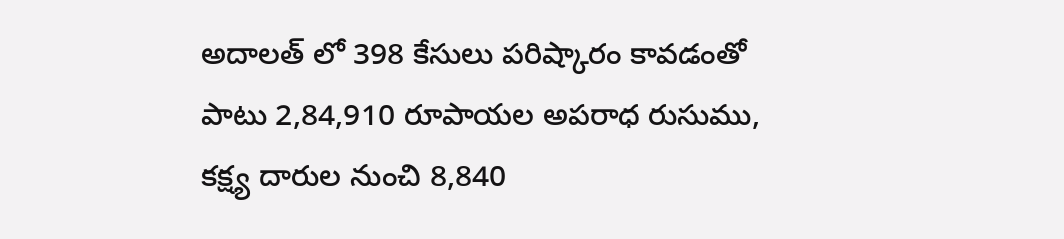అదాలత్ లో 398 కేసులు పరిష్కారం కావడంతో పాటు 2,84,910 రూపాయల అపరాధ రుసుము, కక్ష్య దారుల నుంచి 8,840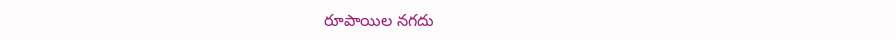రూపాయిల నగదు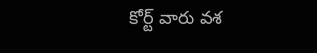కోర్ట్ వారు వశ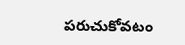పరుచుకోవటం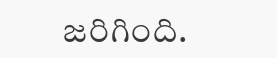జరిగింది.